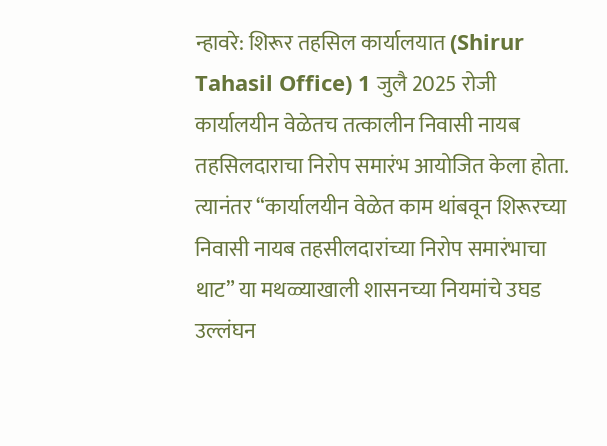न्हावरे: शिरूर तहसिल कार्यालयात (Shirur Tahasil Office) 1 जुलै 2025 रोजी कार्यालयीन वेळेतच तत्कालीन निवासी नायब तहसिलदाराचा निरोप समारंभ आयोजित केला होता. त्यानंतर “कार्यालयीन वेळेत काम थांबवून शिरूरच्या निवासी नायब तहसीलदारांच्या निरोप समारंभाचा थाट” या मथळ्याखाली शासनच्या नियमांचे उघड उल्लंघन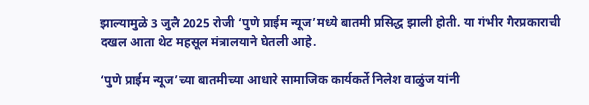झाल्यामुळे 3 जुलै 2025 रोजी ‘पुणे प्राईम न्यूज’मध्ये बातमी प्रसिद्ध झाली होती. या गंभीर गैरप्रकाराची दखल आता थेट महसूल मंत्रालयाने घेतली आहे.

‘पुणे प्राईम न्यूज’च्या बातमीच्या आधारे सामाजिक कार्यकर्ते निलेश वाळुंज यांनी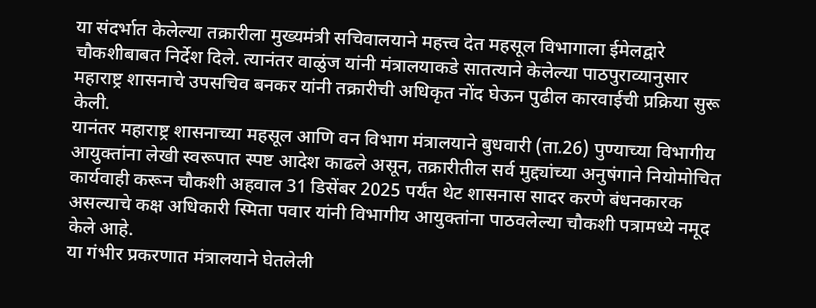या संदर्भात केलेल्या तक्रारीला मुख्यमंत्री सचिवालयाने महत्त्व देत महसूल विभागाला ईमेलद्वारे चौकशीबाबत निर्देश दिले. त्यानंतर वाळुंज यांनी मंत्रालयाकडे सातत्याने केलेल्या पाठपुराव्यानुसार महाराष्ट्र शासनाचे उपसचिव बनकर यांनी तक्रारीची अधिकृत नोंद घेऊन पुढील कारवाईची प्रक्रिया सुरू केली.
यानंतर महाराष्ट्र शासनाच्या महसूल आणि वन विभाग मंत्रालयाने बुधवारी (ता.26) पुण्याच्या विभागीय आयुक्तांना लेखी स्वरूपात स्पष्ट आदेश काढले असून, तक्रारीतील सर्व मुद्द्यांच्या अनुषंगाने नियोमोचित कार्यवाही करून चौकशी अहवाल 31 डिसेंबर 2025 पर्यंत थेट शासनास सादर करणे बंधनकारक असल्याचे कक्ष अधिकारी स्मिता पवार यांनी विभागीय आयुक्तांना पाठवलेल्या चौकशी पत्रामध्ये नमूद केले आहे.
या गंभीर प्रकरणात मंत्रालयाने घेतलेली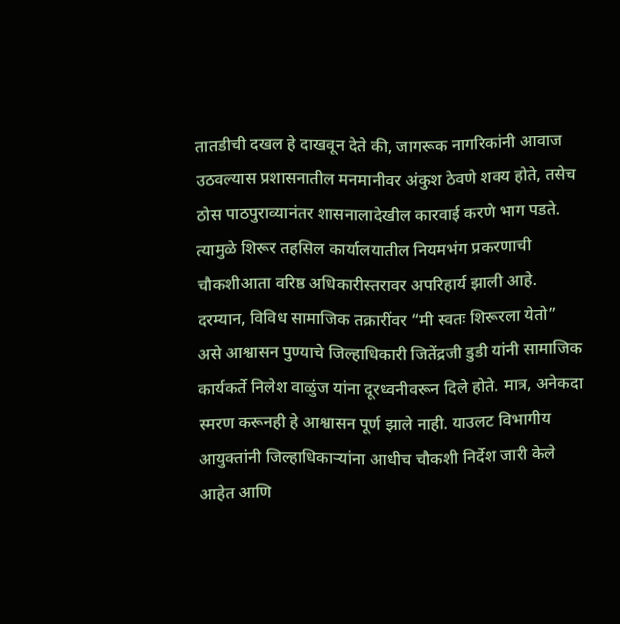तातडीची दखल हे दाखवून देते की, जागरूक नागरिकांनी आवाज उठवल्यास प्रशासनातील मनमानीवर अंकुश ठेवणे शक्य होते, तसेच ठोस पाठपुराव्यानंतर शासनालादेखील कारवाई करणे भाग पडते. त्यामुळे शिरूर तहसिल कार्यालयातील नियमभंग प्रकरणाची चौकशीआता वरिष्ठ अधिकारीस्तरावर अपरिहार्य झाली आहे.
दरम्यान, विविध सामाजिक तक्रारींवर “मी स्वतः शिरूरला येतो” असे आश्वासन पुण्याचे जिल्हाधिकारी जितेंद्रजी डुडी यांनी सामाजिक कार्यकर्ते निलेश वाळुंज यांना दूरध्वनीवरून दिले होते. मात्र, अनेकदा स्मरण करूनही हे आश्वासन पूर्ण झाले नाही. याउलट विभागीय आयुक्तांनी जिल्हाधिकाऱ्यांना आधीच चौकशी निर्देश जारी केले आहेत आणि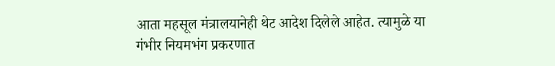आता महसूल मंत्रालयानेही थेट आदेश दिलेले आहेत. त्यामुळे या गंभीर नियमभंग प्रकरणात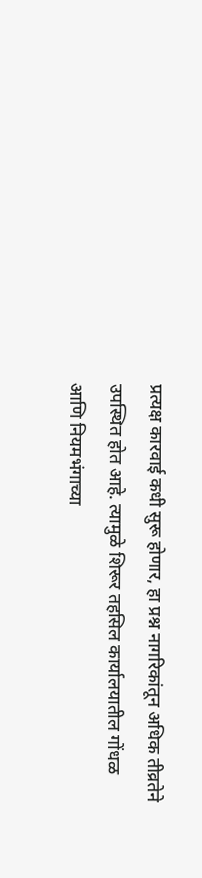प्रत्यक्ष कारवाई कधी सुरू होणार, हा प्रश्न नागरिकांतून अधिक तीव्रतेने उपस्थित होत आहे. त्यामुळे शिरूर तहसिल कार्यालयातील गोंधळ आणि नियमभंगाच्या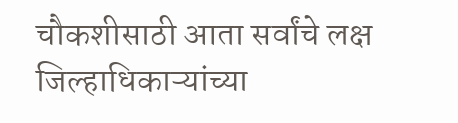चौकशीसाठी आता सर्वांचे लक्ष जिल्हाधिकाऱ्यांच्या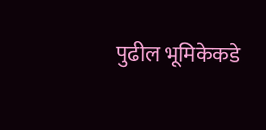पुढील भूमिकेकडे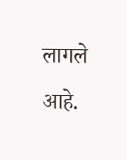लागले आहे.